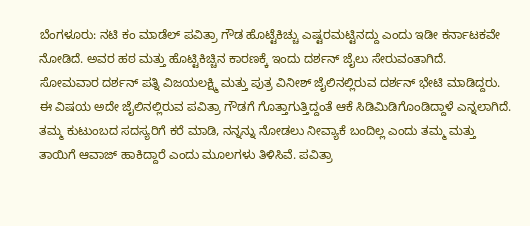ಬೆಂಗಳೂರು: ನಟಿ ಕಂ ಮಾಡೆಲ್ ಪವಿತ್ರಾ ಗೌಡ ಹೊಟ್ಟೆಕಿಚ್ಚು ಎಷ್ಟರಮಟ್ಟಿನದ್ದು ಎಂದು ಇಡೀ ಕರ್ನಾಟಕವೇ ನೋಡಿದೆ. ಅವರ ಹಠ ಮತ್ತು ಹೊಟ್ಟಿಕಿಚ್ಚಿನ ಕಾರಣಕ್ಕೆ ಇಂದು ದರ್ಶನ್ ಜೈಲು ಸೇರುವಂತಾಗಿದೆ.
ಸೋಮವಾರ ದರ್ಶನ್ ಪತ್ನಿ ವಿಜಯಲಕ್ಷ್ಮಿ ಮತ್ತು ಪುತ್ರ ವಿನೀಶ್ ಜೈಲಿನಲ್ಲಿರುವ ದರ್ಶನ್ ಭೇಟಿ ಮಾಡಿದ್ದರು. ಈ ವಿಷಯ ಅದೇ ಜೈಲಿನಲ್ಲಿರುವ ಪವಿತ್ರಾ ಗೌಡಗೆ ಗೊತ್ತಾಗುತ್ತಿದ್ದಂತೆ ಆಕೆ ಸಿಡಿಮಿಡಿಗೊಂಡಿದ್ದಾಳೆ ಎನ್ನಲಾಗಿದೆ.
ತಮ್ಮ ಕುಟುಂಬದ ಸದಸ್ಯರಿಗೆ ಕರೆ ಮಾಡಿ, ನನ್ನನ್ನು ನೋಡಲು ನೀವ್ಯಾಕೆ ಬಂದಿಲ್ಲ ಎಂದು ತಮ್ಮ ಮತ್ತು ತಾಯಿಗೆ ಆವಾಜ್ ಹಾಕಿದ್ದಾರೆ ಎಂದು ಮೂಲಗಳು ತಿಳಿಸಿವೆ. ಪವಿತ್ರಾ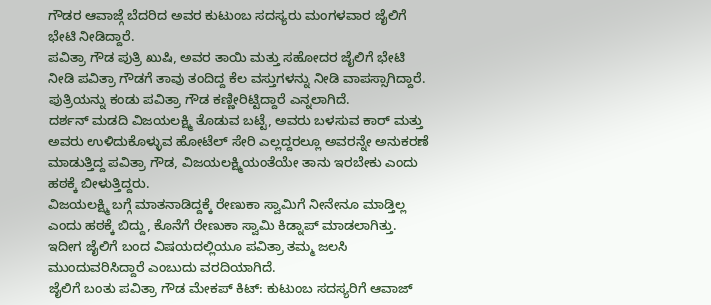ಗೌಡರ ಆವಾಜ್ಗೆ ಬೆದರಿದ ಅವರ ಕುಟುಂಬ ಸದಸ್ಯರು ಮಂಗಳವಾರ ಜೈಲಿಗೆ ಭೇಟಿ ನೀಡಿದ್ದಾರೆ.
ಪವಿತ್ರಾ ಗೌಡ ಪುತ್ರಿ ಖುಷಿ, ಅವರ ತಾಯಿ ಮತ್ತು ಸಹೋದರ ಜೈಲಿಗೆ ಭೇಟಿ ನೀಡಿ ಪವಿತ್ರಾ ಗೌಡಗೆ ತಾವು ತಂದಿದ್ದ ಕೆಲ ವಸ್ತುಗಳನ್ನು ನೀಡಿ ವಾಪಸ್ಸಾಗಿದ್ದಾರೆ. ಪುತ್ರಿಯನ್ನು ಕಂಡು ಪವಿತ್ರಾ ಗೌಡ ಕಣ್ಣೀರಿಟ್ಟಿದ್ದಾರೆ ಎನ್ನಲಾಗಿದೆ.
ದರ್ಶನ್ ಮಡದಿ ವಿಜಯಲಕ್ಷ್ಮಿ ತೊಡುವ ಬಟ್ಟೆ, ಅವರು ಬಳಸುವ ಕಾರ್ ಮತ್ತು ಅವರು ಉಳಿದುಕೊಳ್ಳುವ ಹೋಟೆಲ್ ಸೇರಿ ಎಲ್ಲದ್ದರಲ್ಲೂ ಅವರನ್ನೇ ಅನುಕರಣೆ ಮಾಡುತ್ತಿದ್ದ ಪವಿತ್ರಾ ಗೌಡ, ವಿಜಯಲಕ್ಷ್ಮಿಯಂತೆಯೇ ತಾನು ಇರಬೇಕು ಎಂದು ಹಠಕ್ಕೆ ಬೀಳುತ್ತಿದ್ದರು.
ವಿಜಯಲಕ್ಷ್ಮಿ ಬಗ್ಗೆ ಮಾತನಾಡಿದ್ದಕ್ಕೆ ರೇಣುಕಾ ಸ್ವಾಮಿಗೆ ನೀನೇನೂ ಮಾಡ್ತಿಲ್ಲ ಎಂದು ಹಠಕ್ಕೆ ಬಿದ್ದು, ಕೊನೆಗೆ ರೇಣುಕಾ ಸ್ವಾಮಿ ಕಿಡ್ನಾಪ್ ಮಾಡಲಾಗಿತ್ತು. ಇದೀಗ ಜೈಲಿಗೆ ಬಂದ ವಿಷಯದಲ್ಲಿಯೂ ಪವಿತ್ರಾ ತಮ್ಮ ಜಲಸಿ ಮುಂದುವರಿಸಿದ್ದಾರೆ ಎಂಬುದು ವರದಿಯಾಗಿದೆ.
ಜೈಲಿಗೆ ಬಂತು ಪವಿತ್ರಾ ಗೌಡ ಮೇಕಪ್ ಕಿಟ್: ಕುಟುಂಬ ಸದಸ್ಯರಿಗೆ ಆವಾಜ್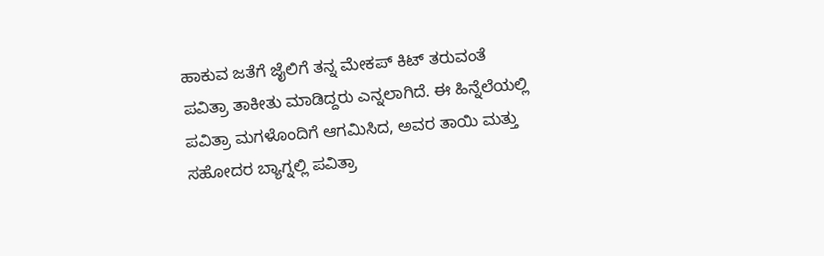ಹಾಕುವ ಜತೆಗೆ ಜೈಲಿಗೆ ತನ್ನ ಮೇಕಪ್ ಕಿಟ್ ತರುವಂತೆ ಪವಿತ್ರಾ ತಾಕೀತು ಮಾಡಿದ್ದರು ಎನ್ನಲಾಗಿದೆ. ಈ ಹಿನ್ನೆಲೆಯಲ್ಲಿ ಪವಿತ್ರಾ ಮಗಳೊಂದಿಗೆ ಆಗಮಿಸಿದ, ಅವರ ತಾಯಿ ಮತ್ತು ಸಹೋದರ ಬ್ಯಾಗ್ನಲ್ಲಿ ಪವಿತ್ರಾ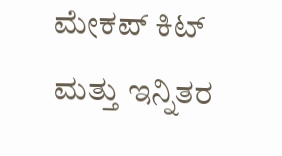ಮೇಕಪ್ ಕಿಟ್ ಮತ್ತು ಇನ್ನಿತರ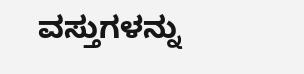ವಸ್ತುಗಳನ್ನು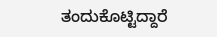ತಂದುಕೊಟ್ಟಿದ್ದಾರೆ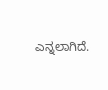ಎನ್ನಲಾಗಿದೆ.